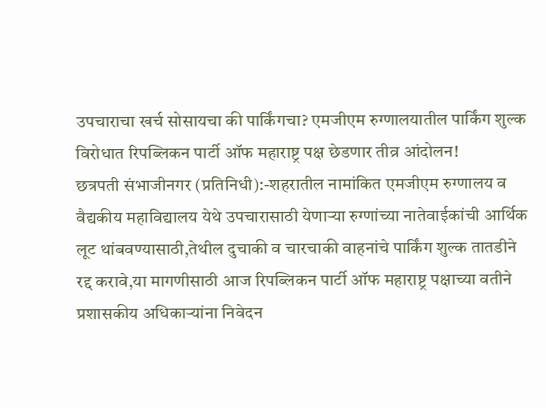उपचाराचा खर्च सोसायचा की पार्किंगचा? एमजीएम रुग्णालयातील पार्किंग शुल्क विरोधात रिपब्लिकन पार्टी ऑफ महाराष्ट्र पक्ष छेडणार तीव्र आंदोलन!
छत्रपती संभाजीनगर (प्रतिनिधी):-शहरातील नामांकित एमजीएम रुग्णालय व वैद्यकीय महाविद्यालय येथे उपचारासाठी येणाऱ्या रुग्णांच्या नातेवाईकांची आर्थिक लूट थांबवण्यासाठी,तेथील दुचाकी व चारचाकी वाहनांचे पार्किंग शुल्क तातडीने रद्द करावे,या मागणीसाठी आज रिपब्लिकन पार्टी ऑफ महाराष्ट्र पक्षाच्या वतीने प्रशासकीय अधिकाऱ्यांना निवेदन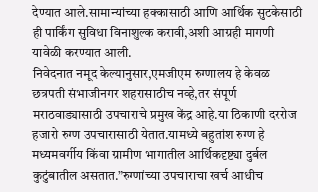देण्यात आले.सामान्यांच्या हक्कासाठी आणि आर्थिक सुटकेसाठी ही पार्किंग सुविधा विनाशुल्क करावी,अशी आग्रही मागणी यावेळी करण्यात आली.
निवेदनात नमूद केल्यानुसार,एमजीएम रुग्णालय हे केवळ छत्रपती संभाजीनगर शहरासाठीच नव्हे,तर संपूर्ण मराठवाड्यासाठी उपचाराचे प्रमुख केंद्र आहे.या ठिकाणी दररोज हजारो रुग्ण उपचारासाठी येतात.यामध्ये बहुतांश रुग्ण हे मध्यमवर्गीय किंवा ग्रामीण भागातील आर्थिकदृष्ट्या दुर्बल कुटुंबातील असतात.”रुग्णांच्या उपचाराचा खर्च आधीच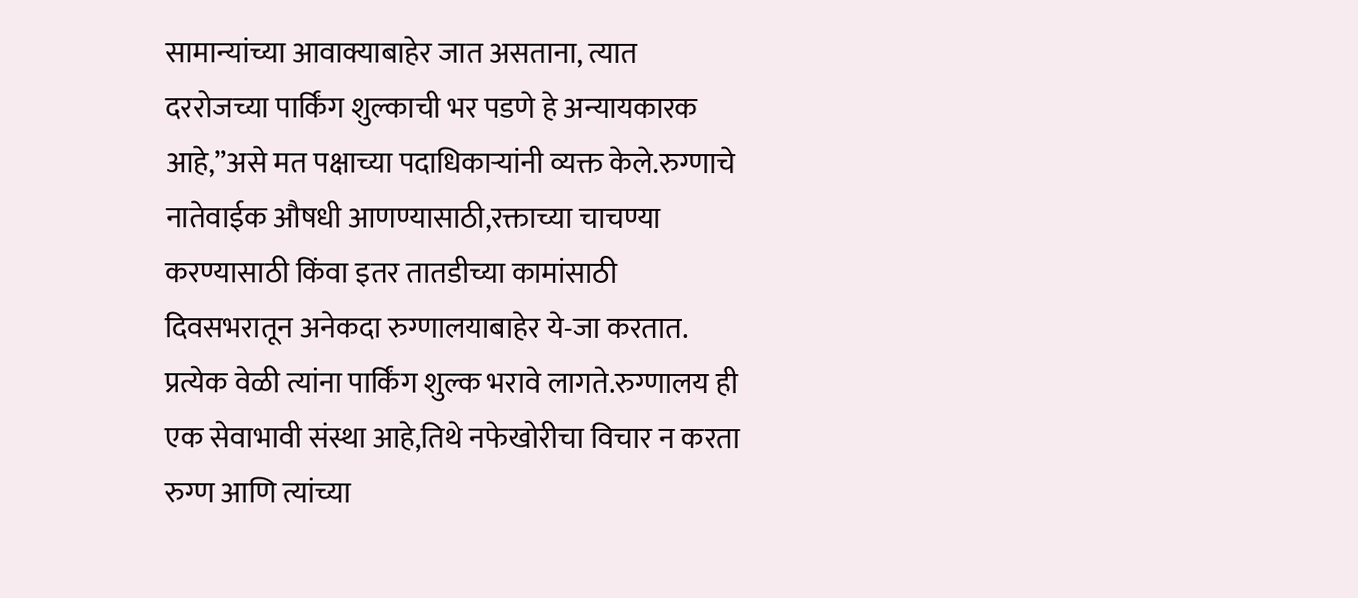सामान्यांच्या आवाक्याबाहेर जात असताना, त्यात दररोजच्या पार्किंग शुल्काची भर पडणे हे अन्यायकारक आहे,”असे मत पक्षाच्या पदाधिकाऱ्यांनी व्यक्त केले.रुग्णाचे नातेवाईक औषधी आणण्यासाठी,रक्ताच्या चाचण्या करण्यासाठी किंवा इतर तातडीच्या कामांसाठी दिवसभरातून अनेकदा रुग्णालयाबाहेर ये-जा करतात. प्रत्येक वेळी त्यांना पार्किंग शुल्क भरावे लागते.रुग्णालय ही एक सेवाभावी संस्था आहे,तिथे नफेखोरीचा विचार न करता रुग्ण आणि त्यांच्या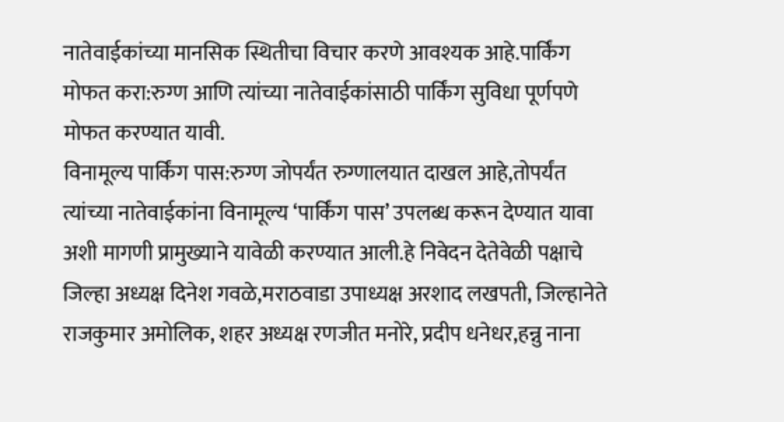नातेवाईकांच्या मानसिक स्थितीचा विचार करणे आवश्यक आहे.पार्किंग मोफत करा:रुग्ण आणि त्यांच्या नातेवाईकांसाठी पार्किंग सुविधा पूर्णपणे मोफत करण्यात यावी.
विनामूल्य पार्किंग पास:रुग्ण जोपर्यंत रुग्णालयात दाखल आहे,तोपर्यंत त्यांच्या नातेवाईकांना विनामूल्य ‘पार्किंग पास’ उपलब्ध करून देण्यात यावा अशी मागणी प्रामुख्याने यावेळी करण्यात आली.हे निवेदन देतेवेळी पक्षाचे जिल्हा अध्यक्ष दिनेश गवळे,मराठवाडा उपाध्यक्ष अरशाद लखपती, जिल्हानेते राजकुमार अमोलिक, शहर अध्यक्ष रणजीत मनोरे, प्रदीप धनेधर,हन्नु नाना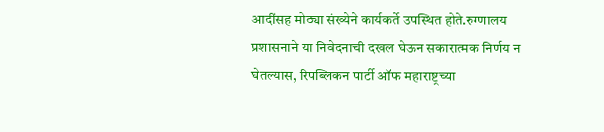आदींसह मोठ्या संख्येने कार्यकर्ते उपस्थित होते.रुग्णालय प्रशासनाने या निवेदनाची दखल घेऊन सकारात्मक निर्णय न घेतल्यास, रिपब्लिकन पार्टी ऑफ महाराष्ट्रच्या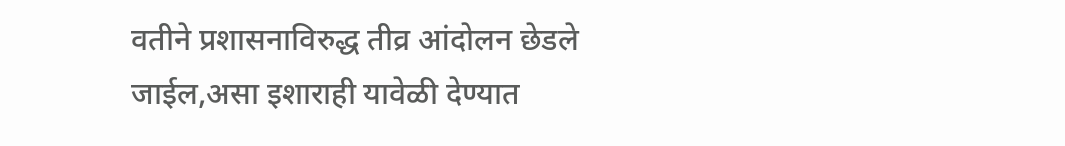वतीने प्रशासनाविरुद्ध तीव्र आंदोलन छेडले जाईल,असा इशाराही यावेळी देण्यात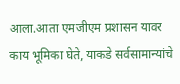आला.आता एमजीएम प्रशासन यावर काय भूमिका घेते, याकडे सर्वसामान्यांचे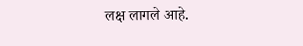लक्ष लागले आहे.